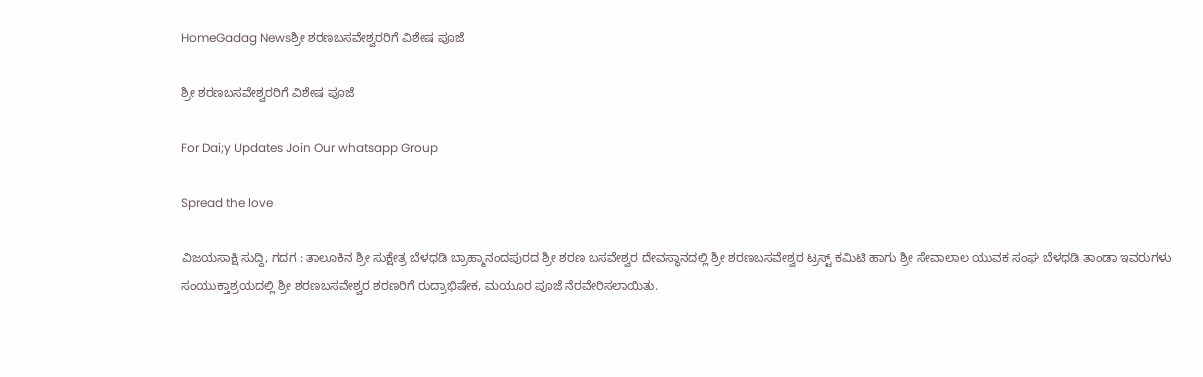HomeGadag Newsಶ್ರೀ ಶರಣಬಸವೇಶ್ವರರಿಗೆ ವಿಶೇಷ ಪೂಜೆ

ಶ್ರೀ ಶರಣಬಸವೇಶ್ವರರಿಗೆ ವಿಶೇಷ ಪೂಜೆ

For Dai;y Updates Join Our whatsapp Group

Spread the love

ವಿಜಯಸಾಕ್ಷಿ ಸುದ್ದಿ, ಗದಗ : ತಾಲೂಕಿನ ಶ್ರೀ ಸುಕ್ಷೇತ್ರ ಬೆಳಧಡಿ ಬ್ರಾಹ್ಮಾನಂದಪುರದ ಶ್ರೀ ಶರಣ ಬಸವೇಶ್ವರ ದೇವಸ್ಥಾನದಲ್ಲಿ ಶ್ರೀ ಶರಣಬಸವೇಶ್ವರ ಟ್ರಸ್ಟ್ ಕಮಿಟಿ ಹಾಗು ಶ್ರೀ ಸೇವಾಲಾಲ ಯುವಕ ಸಂಘ ಬೆಳಧಡಿ ತಾಂಡಾ ಇವರುಗಳು ಸಂಯುಕ್ತಾಶ್ರಯದಲ್ಲಿ ಶ್ರೀ ಶರಣಬಸವೇಶ್ವರ ಶರಣರಿಗೆ ರುದ್ರಾಭಿಷೇಕ, ಮಯೂರ ಪೂಜೆ ನೆರವೇರಿಸಲಾಯಿತು.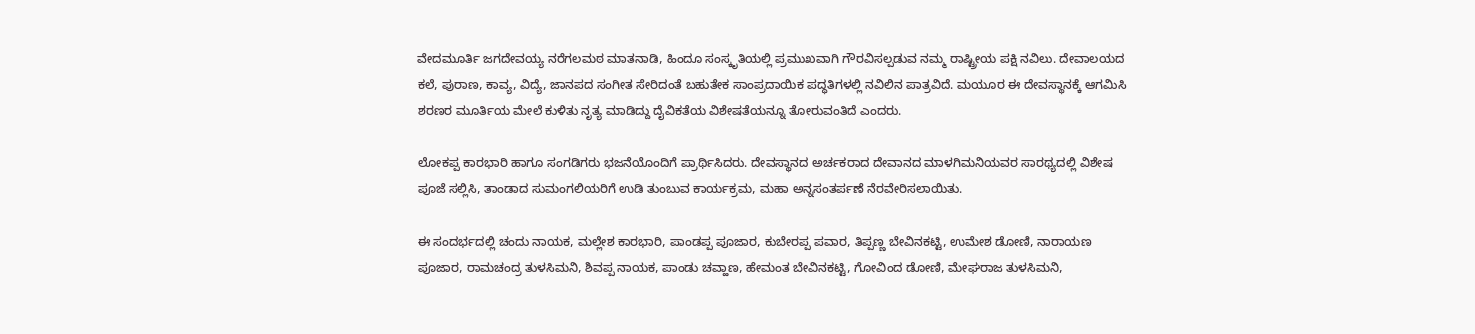ವೇದಮೂರ್ತಿ ಜಗದೇವಯ್ಯ ನರೆಗಲಮಠ ಮಾತನಾಡಿ, ಹಿಂದೂ ಸಂಸ್ಕೃತಿಯಲ್ಲಿ ಪ್ರಮುಖವಾಗಿ ಗೌರವಿಸಲ್ಪಡುವ ನಮ್ಮ ರಾಷ್ಟ್ರೀಯ ಪಕ್ಷಿ ನವಿಲು. ದೇವಾಲಯದ ಕಲೆ, ಪುರಾಣ, ಕಾವ್ಯ, ವಿದ್ಯೆ, ಜಾನಪದ ಸಂಗೀತ ಸೇರಿದಂತೆ ಬಹುತೇಕ ಸಾಂಪ್ರದಾಯಿಕ ಪದ್ಧತಿಗಳಲ್ಲಿ ನವಿಲಿನ ಪಾತ್ರವಿದೆ. ಮಯೂರ ಈ ದೇವಸ್ಥಾನಕ್ಕೆ ಆಗಮಿಸಿ ಶರಣರ ಮೂರ್ತಿಯ ಮೇಲೆ ಕುಳಿತು ನೃತ್ಯ ಮಾಡಿದ್ದು ದೈವಿಕತೆಯ ವಿಶೇಷತೆಯನ್ನೂ ತೋರುವಂತಿದೆ ಎಂದರು.

ಲೋಕಪ್ಪ ಕಾರಭಾರಿ ಹಾಗೂ ಸಂಗಡಿಗರು ಭಜನೆಯೊಂದಿಗೆ ಪ್ರಾರ್ಥಿಸಿದರು. ದೇವಸ್ಥಾನದ ಅರ್ಚಕರಾದ ದೇವಾನದ ಮಾಳಗಿಮನಿಯವರ ಸಾರಥ್ಯದಲ್ಲಿ ವಿಶೇಷ ಪೂಜೆ ಸಲ್ಲಿಸಿ, ತಾಂಡಾದ ಸುಮಂಗಲಿಯರಿಗೆ ಉಡಿ ತುಂಬುವ ಕಾರ್ಯಕ್ರಮ, ಮಹಾ ಅನ್ನಸಂತರ್ಪಣೆ ನೆರವೇರಿಸಲಾಯಿತು.

ಈ ಸಂದರ್ಭದಲ್ಲಿ ಚಂದು ನಾಯಕ, ಮಲ್ಲೇಶ ಕಾರಭಾರಿ, ಪಾಂಡಪ್ಪ ಪೂಜಾರ, ಕುಬೇರಪ್ಪ ಪವಾರ, ತಿಪ್ಪಣ್ಣ ಬೇವಿನಕಟ್ಟಿ, ಉಮೇಶ ಡೋಣಿ, ನಾರಾಯಣ ಪೂಜಾರ, ರಾಮಚಂದ್ರ ತುಳಸಿಮನಿ, ಶಿವಪ್ಪ ನಾಯಕ, ಪಾಂಡು ಚವ್ಹಾಣ, ಹೇಮಂತ ಬೇವಿನಕಟ್ಟಿ, ಗೋವಿಂದ ಡೋಣಿ, ಮೇಘರಾಜ ತುಳಸಿಮನಿ,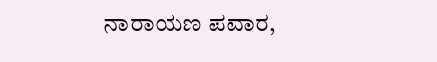ನಾರಾಯಣ ಪವಾರ,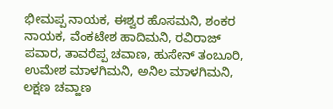ಭೀಮಪ್ಪ ನಾಯಕ, ಈಶ್ವರ ಹೊಸಮನಿ, ಶಂಕರ ನಾಯಕ, ವೆಂಕಟೇಶ ಹಾದಿಮನಿ, ರವಿರಾಜ್ ಪವಾರ, ತಾವರೆಪ್ಪ ಚವಾಣ, ಹುಸೇನ್ ತಂಬೂರಿ, ಉಮೇಶ ಮಾಳಗಿಮನಿ, ಅನಿಲ ಮಾಳಗಿಮನಿ, ಲಕ್ಷಣ ಚವ್ಹಾಣ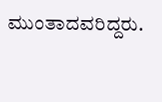ಮುಂತಾದವರಿದ್ದರು.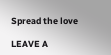Spread the love

LEAVE A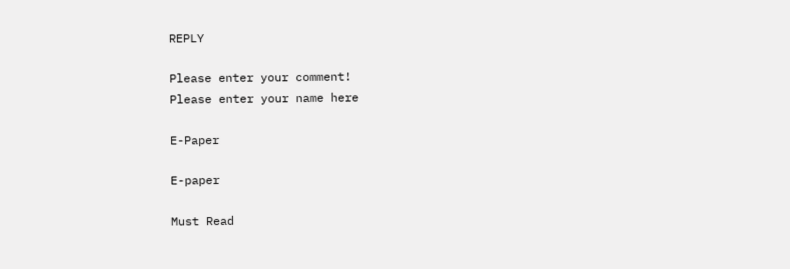REPLY

Please enter your comment!
Please enter your name here

E-Paper

E-paper

Must Read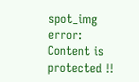spot_img
error: Content is protected !!